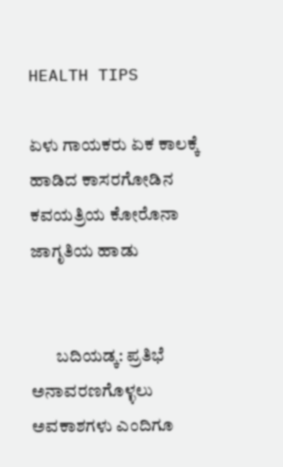HEALTH TIPS

ಏಳು ಗಾಯಕರು ಏಕ ಕಾಲಕ್ಕೆ ಹಾಡಿದ ಕಾಸರಗೋಡಿನ ಕವಯತ್ರಿಯ ಕೋರೊನಾ ಜಾಗೃತಿಯ ಹಾಡು


       ಬದಿಯಡ್ಕ: ಪ್ರತಿಭೆ ಅನಾವರಣಗೊಳ್ಳಲು ಅವಕಾಶಗಳು ಎಂದಿಗೂ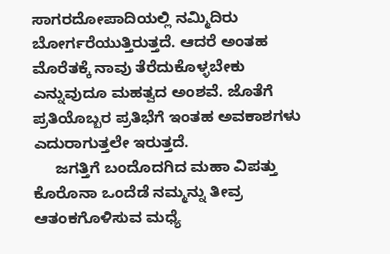ಸಾಗರದೋಪಾದಿಯಲ್ಲಿ ನಮ್ಮಿದಿರು ಬೋರ್ಗರೆಯುತ್ತಿರುತ್ತದೆ. ಆದರೆ ಅಂತಹ ಮೊರೆತಕ್ಕೆ ನಾವು ತೆರೆದುಕೊಳ್ಳಬೇಕು ಎನ್ನುವುದೂ ಮಹತ್ವದ ಅಂಶವೆ. ಜೊತೆಗೆ ಪ್ರತಿಯೊಬ್ಬರ ಪ್ರತಿಭೆಗೆ ಇಂತಹ ಅವಕಾಶಗಳು ಎದುರಾಗುತ್ತಲೇ ಇರುತ್ತದೆ.
     ಜಗತ್ತಿಗೆ ಬಂದೊದಗಿದ ಮಹಾ ವಿಪತ್ತು ಕೊರೊನಾ ಒಂದೆಡೆ ನಮ್ಮನ್ನು ತೀವ್ರ ಆತಂಕಗೊಳಿಸುವ ಮಧ್ಯೆ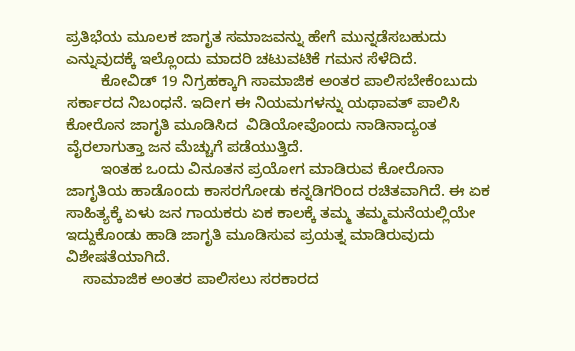ಪ್ರತಿಭೆಯ ಮೂಲಕ ಜಾಗೃತ ಸಮಾಜವನ್ನು ಹೇಗೆ ಮುನ್ನಡೆಸಬಹುದು ಎನ್ನುವುದಕ್ಕೆ ಇಲ್ಲೊಂದು ಮಾದರಿ ಚಟುವಟಿಕೆ ಗಮನ ಸೆಳೆದಿದೆ.
        ಕೋವಿಡ್ 19 ನಿಗ್ರಹಕ್ಕಾಗಿ ಸಾಮಾಜಿಕ ಅಂತರ ಪಾಲಿಸಬೇಕೆಂಬುದು ಸರ್ಕಾರದ ನಿಬಂಧನೆ. ಇದೀಗ ಈ ನಿಯಮಗಳನ್ನು ಯಥಾವತ್ ಪಾಲಿಸಿ ಕೋರೊನ ಜಾಗೃತಿ ಮೂಡಿಸಿದ  ವಿಡಿಯೋವೊಂದು ನಾಡಿನಾದ್ಯಂತ ವೈರಲಾಗುತ್ತಾ ಜನ ಮೆಚ್ಚುಗೆ ಪಡೆಯುತ್ತಿದೆ.
        ಇಂತಹ ಒಂದು ವಿನೂತನ ಪ್ರಯೋಗ ಮಾಡಿರುವ ಕೋರೊನಾ ಜಾಗೃತಿಯ ಹಾಡೊಂದು ಕಾಸರಗೋಡು ಕನ್ನಡಿಗರಿಂದ ರಚಿತವಾಗಿದೆ. ಈ ಏಕ ಸಾಹಿತ್ಯಕ್ಕೆ ಏಳು ಜನ ಗಾಯಕರು ಏಕ ಕಾಲಕ್ಕೆ ತಮ್ಮ ತಮ್ಮಮನೆಯಲ್ಲಿಯೇ ಇದ್ದುಕೊಂಡು ಹಾಡಿ ಜಾಗೃತಿ ಮೂಡಿಸುವ ಪ್ರಯತ್ನ ಮಾಡಿರುವುದು ವಿಶೇಷತೆಯಾಗಿದೆ.
    ಸಾಮಾಜಿಕ ಅಂತರ ಪಾಲಿಸಲು ಸರಕಾರದ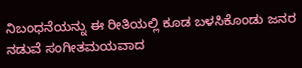ನಿಬಂಧನೆಯನ್ನು ಈ ರೀತಿಯಲ್ಲಿ ಕೂಡ ಬಳಸಿಕೊಂಡು ಜನರ ನಡುವೆ ಸಂಗೀತಮಯವಾದ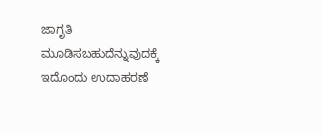ಜಾಗೃತಿ ಮೂಡಿಸಬಹುದೆನ್ನುವುದಕ್ಕೆ ಇದೊಂದು ಉದಾಹರಣೆ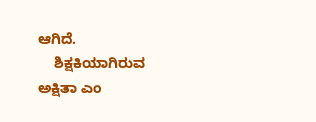ಆಗಿದೆ.
    ಶಿಕ್ಷಕಿಯಾಗಿರುವ ಅಕ್ಷಿತಾ ಎಂ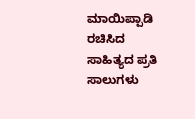ಮಾಯಿಪ್ಪಾಡಿ ರಚಿಸಿದ ಸಾಹಿತ್ಯದ ಪ್ರತಿ ಸಾಲುಗಳು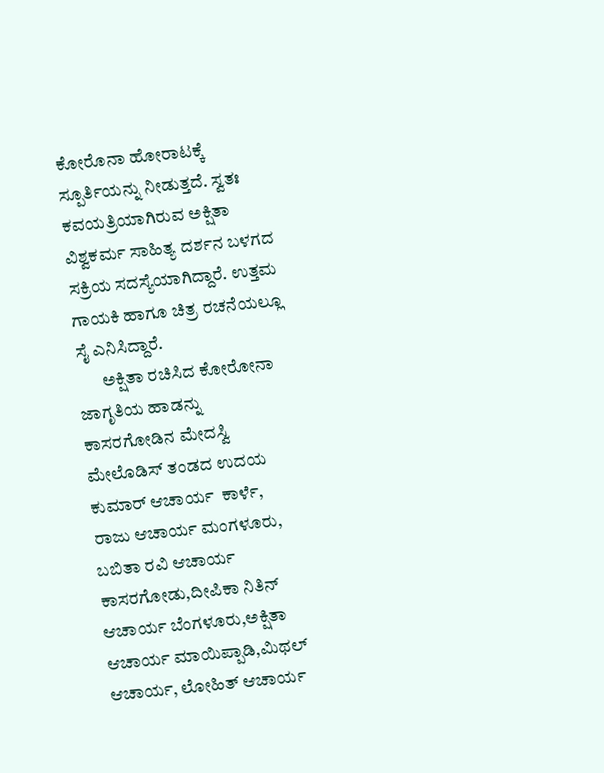ಕೋರೊನಾ ಹೋರಾಟಕ್ಕೆ ಸ್ಪೂರ್ತಿಯನ್ನು ನೀಡುತ್ತದೆ. ಸ್ವತಃ ಕವಯತ್ರಿಯಾಗಿರುವ ಅಕ್ಷಿತಾ ವಿಶ್ವಕರ್ಮ ಸಾಹಿತ್ಯ ದರ್ಶನ ಬಳಗದ ಸಕ್ರಿಯ ಸದಸ್ಯೆಯಾಗಿದ್ದಾರೆ. ಉತ್ತಮ ಗಾಯಕಿ ಹಾಗೂ ಚಿತ್ರ ರಚನೆಯಲ್ಲೂ ಸೈ ಎನಿಸಿದ್ದಾರೆ.
       ಅಕ್ಷಿತಾ ರಚಿಸಿದ ಕೋರೋನಾ ಜಾಗೃತಿಯ ಹಾಡನ್ನು ಕಾಸರಗೋಡಿನ ಮೇದಸ್ವಿ ಮೇಲೊಡಿಸ್ ತಂಡದ ಉದಯ ಕುಮಾರ್ ಆಚಾರ್ಯ  ಕಾರ್ಳೆ,  ರಾಜು ಆಚಾರ್ಯ ಮಂಗಳೂರು, ಬಬಿತಾ ರವಿ ಆಚಾರ್ಯ ಕಾಸರಗೋಡು,ದೀಪಿಕಾ ನಿತಿನ್ ಆಚಾರ್ಯ ಬೆಂಗಳೂರು,ಅಕ್ಷಿತಾ ಆಚಾರ್ಯ ಮಾಯಿಪ್ಪಾಡಿ,ಮಿಥಲ್ ಆಚಾರ್ಯ, ಲೋಹಿತ್ ಆಚಾರ್ಯ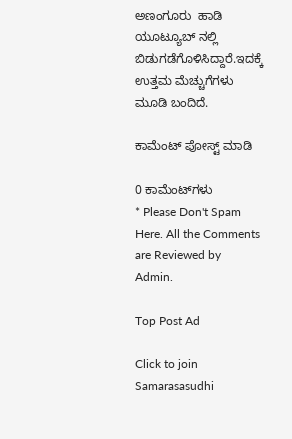ಅಣಂಗೂರು  ಹಾಡಿ ಯೂಟ್ಯೂಬ್ ನಲ್ಲಿ ಬಿಡುಗಡೆಗೊಳಿಸಿದ್ದಾರೆ.ಇದಕ್ಕೆ ಉತ್ತಮ ಮೆಚ್ಚುಗೆಗಳು ಮೂಡಿ ಬಂದಿದೆ.

ಕಾಮೆಂಟ್‌‌ ಪೋಸ್ಟ್‌ ಮಾಡಿ

0 ಕಾಮೆಂಟ್‌ಗಳು
* Please Don't Spam Here. All the Comments are Reviewed by Admin.

Top Post Ad

Click to join Samarasasudhi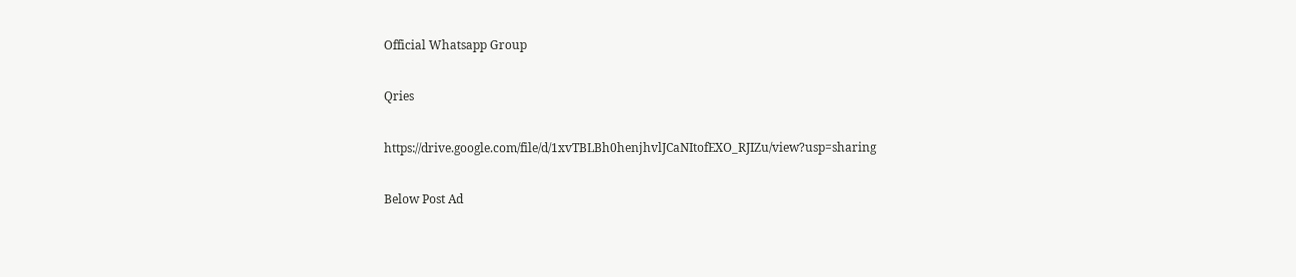Official Whatsapp Group

Qries

https://drive.google.com/file/d/1xvTBLBh0henjhvlJCaNItofEXO_RJIZu/view?usp=sharing

Below Post Ad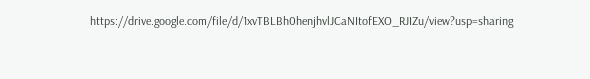https://drive.google.com/file/d/1xvTBLBh0henjhvlJCaNItofEXO_RJIZu/view?usp=sharing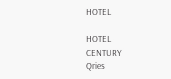HOTEL

HOTEL
CENTURY
Qries